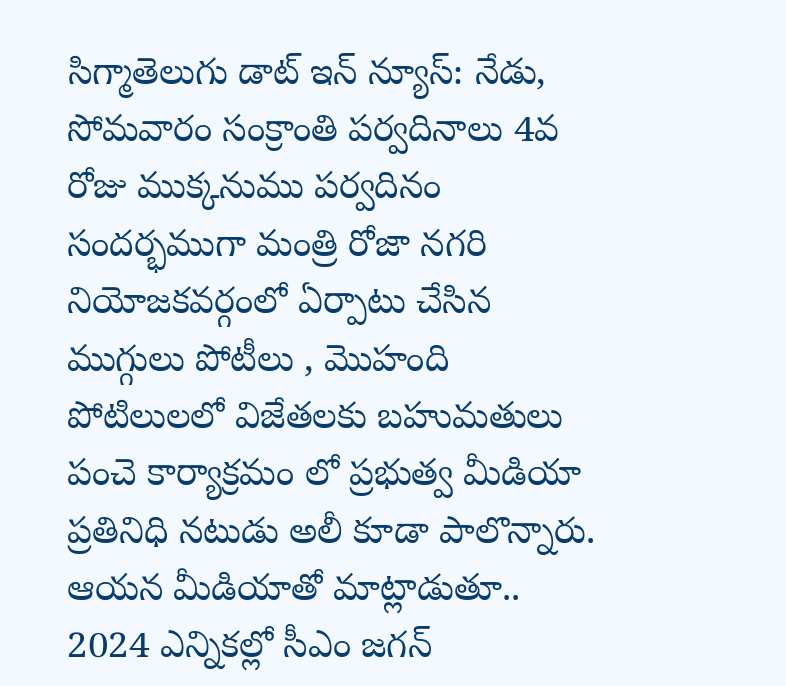సిగ్మాతెలుగు డాట్ ఇన్ న్యూస్: నేడు, సోమవారం సంక్రాంతి పర్వదినాలు 4వ రోజు ముక్కనుము పర్వదినం సందర్భముగా మంత్రి రోజా నగరి నియోజకవర్గంలో ఏర్పాటు చేసిన ముగ్గులు పోటీలు , మొహంది పోటిలులలో విజేతలకు బహుమతులు పంచె కార్యాక్రమం లో ప్రభుత్వ మీడియా ప్రతినిధి నటుడు అలీ కూడా పాలొన్నారు. ఆయన మీడియాతో మాట్లాడుతూ.. 2024 ఎన్నికల్లో సీఎం జగన్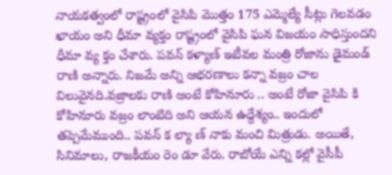నాయకత్వంలో రాష్ట్రంలో వైసిపి మొత్తం 175 ఎమ్మెల్యే సీట్లు గెలవడం ఖాయం అని ధీమా వ్యక్తం రాష్ట్రంలో వైసిపి ఘన విజయం సాధిస్తుందని ధీమా వ్య క్తం చేశారు. పవన్ కళ్యాణ్ ఇటీవల మంత్రి రోజాను డైమండ్ రాణి అన్నారు. నిజమే అన్ని ఆభరణాలు కన్నా వజ్రం చాల విలువైనది.వజ్రాలకు రాణి అంటే కోహినూరు .. అంటే రోజా వైసిపి కి కోహినూరు వజ్రం లాంటిది అని ఆయన ఉద్దేశ్యం.. ఇందులో తప్పెమేముంది.. పవన్ క ల్యా ణ్ నాకు మంచి మిత్రుడు. అయితే, సినిమాలు, రాజకీయం రెం డూ వేరు. రాబోయే ఎన్ని కల్లో వైసీపీ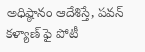అధిష్ఠానం ఆదేశిస్తే, పవన్ కళ్యాణ్ ఫై పోటీ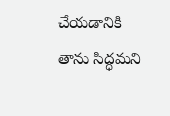చేయడానికి తాను సిద్ధమని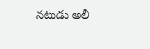నటుడు అలీ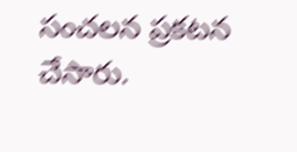సంచలన ప్రకటన చేసారు.